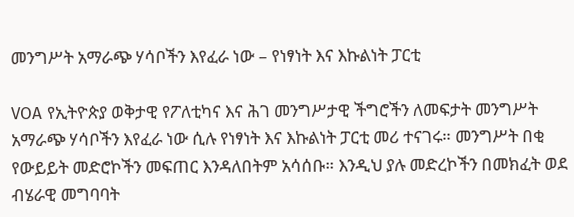መንግሥት አማራጭ ሃሳቦችን እየፈራ ነው – የነፃነት እና እኩልነት ፓርቲ

VOA የኢትዮጵያ ወቅታዊ የፖለቲካና እና ሕገ መንግሥታዊ ችግሮችን ለመፍታት መንግሥት አማራጭ ሃሳቦችን እየፈራ ነው ሲሉ የነፃነት እና እኩልነት ፓርቲ መሪ ተናገሩ። መንግሥት በቂ የውይይት መድሮኮችን መፍጠር እንዳለበትም አሳሰቡ። እንዲህ ያሉ መድረኮችን በመክፈት ወደ ብሄራዊ መግባባት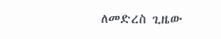ለመድረስ ጊዜው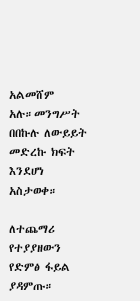አልመሸም አሉ።መንግሥት በበኩሉ ለውይይት መድረኩ ክፍት እንደሆነ አስታወቀ።

ለተጨማሪ የተያያዘውን የድምፅ ፋይል ያዳምጡ።